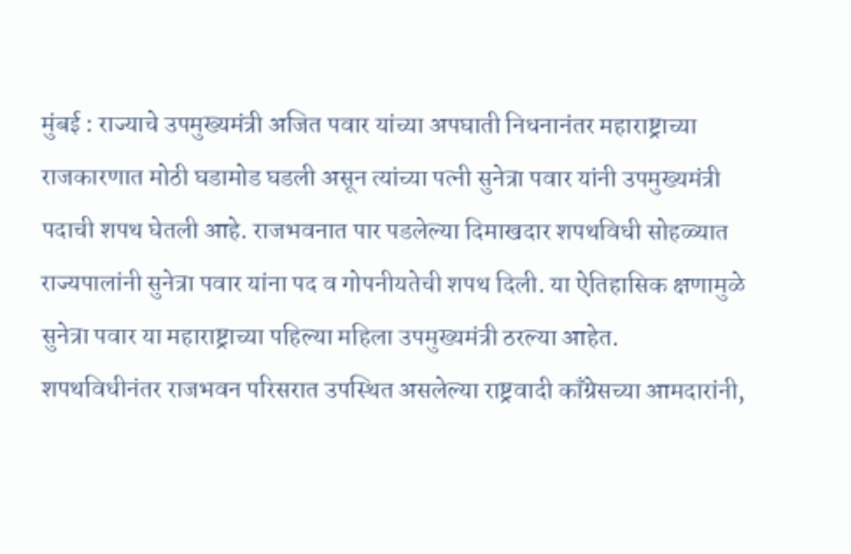मुंबई : राज्याचे उपमुख्यमंत्री अजित पवार यांच्या अपघाती निधनानंतर महाराष्ट्राच्या राजकारणात मोठी घडामोड घडली असून त्यांच्या पत्नी सुनेत्रा पवार यांनी उपमुख्यमंत्री पदाची शपथ घेतली आहे. राजभवनात पार पडलेल्या दिमाखदार शपथविधी सोहळ्यात राज्यपालांनी सुनेत्रा पवार यांना पद व गोपनीयतेची शपथ दिली. या ऐतिहासिक क्षणामुळे सुनेत्रा पवार या महाराष्ट्राच्या पहिल्या महिला उपमुख्यमंत्री ठरल्या आहेत.
शपथविधीनंतर राजभवन परिसरात उपस्थित असलेल्या राष्ट्रवादी काँग्रेसच्या आमदारांनी,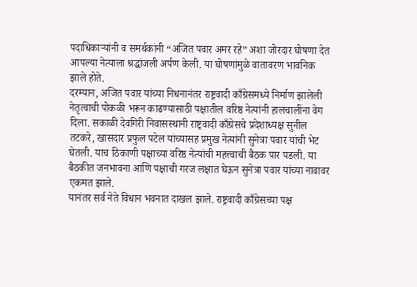पदाधिकाऱ्यांनी व समर्थकांनी “अजित पवार अमर रहे” अशा जोरदार घोषणा देत आपल्या नेत्याला श्रद्धांजली अर्पण केली. या घोषणांमुळे वातावरण भावनिक झाले होते.
दरम्यान, अजित पवार यांच्या निधनानंतर राष्ट्रवादी काँग्रेसमध्ये निर्माण झालेली नेतृत्वाची पोकळी भरून काढण्यासाठी पक्षातील वरिष्ठ नेत्यांनी हालचालींना वेग दिला. सकाळी देवगिरी निवासस्थानी राष्ट्रवादी काँग्रेसचे प्रदेशाध्यक्ष सुनील तटकरे, खासदार प्रफुल पटेल यांच्यासह प्रमुख नेत्यांनी सुनेत्रा पवार यांची भेट घेतली. याच ठिकाणी पक्षाच्या वरिष्ठ नेत्यांची महत्त्वाची बैठक पार पडली. या बैठकीत जनभावना आणि पक्षाची गरज लक्षात घेऊन सुनेत्रा पवार यांच्या नावावर एकमत झाले.
यानंतर सर्व नेते विधान भवनात दाखल झाले. राष्ट्रवादी काँग्रेसच्या पक्ष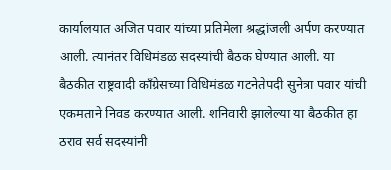कार्यालयात अजित पवार यांच्या प्रतिमेला श्रद्धांजली अर्पण करण्यात आली. त्यानंतर विधिमंडळ सदस्यांची बैठक घेण्यात आली. या बैठकीत राष्ट्रवादी काँग्रेसच्या विधिमंडळ गटनेतेपदी सुनेत्रा पवार यांची एकमताने निवड करण्यात आली. शनिवारी झालेल्या या बैठकीत हा ठराव सर्व सदस्यांनी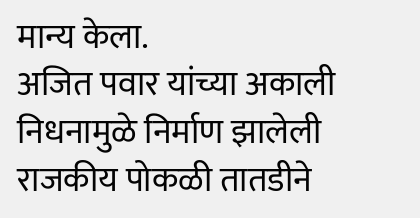मान्य केला.
अजित पवार यांच्या अकाली निधनामुळे निर्माण झालेली राजकीय पोकळी तातडीने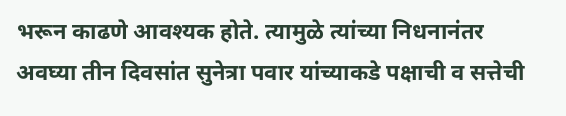भरून काढणे आवश्यक होते. त्यामुळे त्यांच्या निधनानंतर अवघ्या तीन दिवसांत सुनेत्रा पवार यांच्याकडे पक्षाची व सत्तेची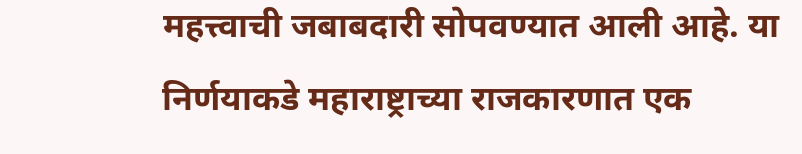महत्त्वाची जबाबदारी सोपवण्यात आली आहे. या निर्णयाकडे महाराष्ट्राच्या राजकारणात एक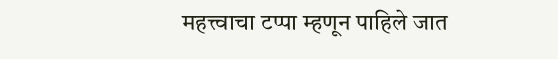महत्त्वाचा टप्पा म्हणून पाहिले जात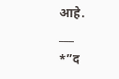आहे.
___
*”द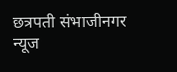छत्रपती संभाजीनगर न्यूज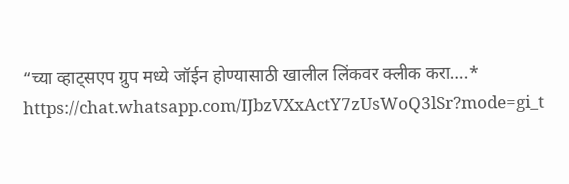“च्या व्हाट्सएप ग्रुप मध्ये जॉईन होण्यासाठी खालील लिंकवर क्लीक करा….*
https://chat.whatsapp.com/IJbzVXxActY7zUsWoQ3lSr?mode=gi_t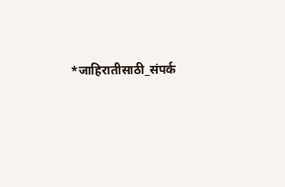*जाहिरातीसाठी_संपर्क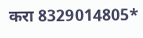करा 8329014805*